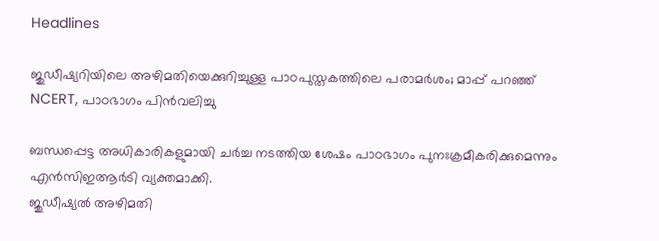Headlines

ജുഡീഷ്യറിയിലെ അഴിമതിയെക്കുറിച്ചുള്ള പാഠപുസ്തകത്തിലെ പരാമർശം; മാപ്പ് പറഞ്ഞ് NCERT, പാഠഭാഗം പിൻവലിച്ചു

ബന്ധപ്പെട്ട അധികാരികളുമായി ചര്‍ച്ച നടത്തിയ ശേഷം പാഠഭാഗം പുനഃക്രമീകരിക്കുമെന്നും എന്‍സിഇആര്‍ടി വ്യക്തമാക്കി.
ജുഡീഷ്യല്‍ അഴിമതി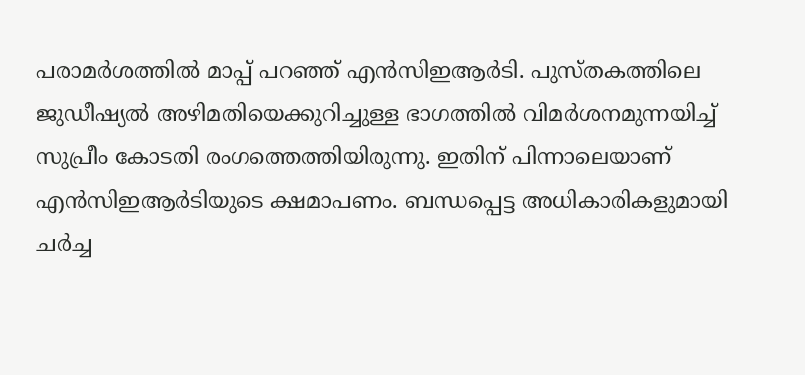പരാമര്‍ശത്തില്‍ മാപ്പ് പറഞ്ഞ് എന്‍സിഇആര്‍ടി. പുസ്തകത്തിലെ ജുഡീഷ്യല്‍ അഴിമതിയെക്കുറിച്ചുള്ള ഭാഗത്തില്‍ വിമര്‍ശനമുന്നയിച്ച് സുപ്രീം കോടതി രംഗത്തെത്തിയിരുന്നു. ഇതിന് പിന്നാലെയാണ് എന്‍സിഇആര്‍ടിയുടെ ക്ഷമാപണം. ബന്ധപ്പെട്ട അധികാരികളുമായി ചര്‍ച്ച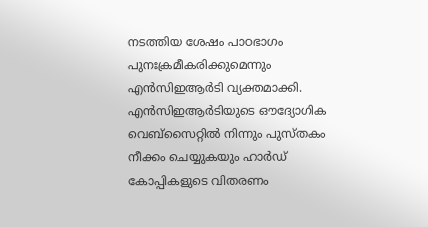നടത്തിയ ശേഷം പാഠഭാഗം പുനഃക്രമീകരിക്കുമെന്നും എന്‍സിഇആര്‍ടി വ്യക്തമാക്കി. എന്‍സിഇആര്‍ടിയുടെ ഔദ്യോഗിക വെബ്‌സൈറ്റില്‍ നിന്നും പുസ്തകം നീക്കം ചെയ്യുകയും ഹാര്‍ഡ് കോപ്പികളുടെ വിതരണം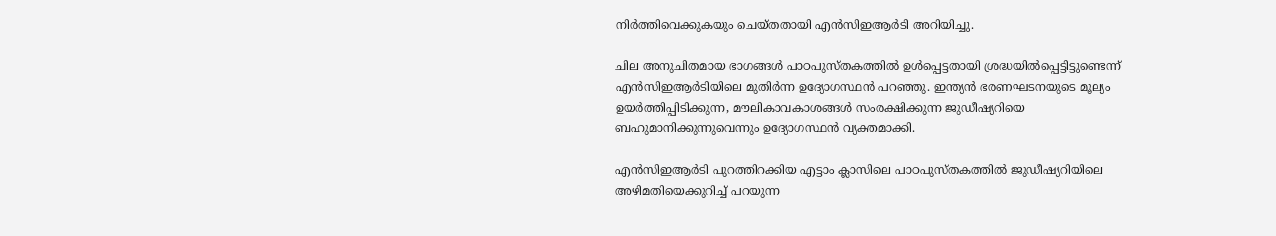നിര്‍ത്തിവെക്കുകയും ചെയ്തതായി എൻസിഇആർടി അറിയിച്ചു.

ചില അനുചിതമായ ഭാഗങ്ങള്‍ പാഠപുസ്തകത്തില്‍ ഉള്‍പ്പെട്ടതായി ശ്രദ്ധയില്‍പ്പെട്ടിട്ടുണ്ടെന്ന് എന്‍സിഇആര്‍ടിയിലെ മുതിര്‍ന്ന ഉദ്യോഗസ്ഥന്‍ പറഞ്ഞു. ഇന്ത്യന്‍ ഭരണഘടനയുടെ മൂല്യം ഉയര്‍ത്തിപ്പിടിക്കുന്ന, മൗലികാവകാശങ്ങള്‍ സംരക്ഷിക്കുന്ന ജുഡീഷ്യറിയെ ബഹുമാനിക്കുന്നുവെന്നും ഉദ്യോഗസ്ഥന്‍ വ്യക്തമാക്കി.

എന്‍സിഇആര്‍ടി പുറത്തിറക്കിയ എട്ടാം ക്ലാസിലെ പാഠപുസ്തകത്തില്‍ ജുഡീഷ്യറിയിലെ അഴിമതിയെക്കുറിച്ച് പറയുന്ന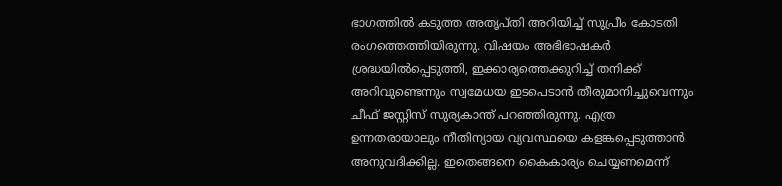ഭാഗത്തില്‍ കടുത്ത അതൃപ്തി അറിയിച്ച് സുപ്രീം കോടതി രംഗത്തെത്തിയിരുന്നു. വിഷയം അഭിഭാഷകര്‍ ശ്രദ്ധയില്‍പ്പെടുത്തി, ഇക്കാര്യത്തെക്കുറിച്ച് തനിക്ക് അറിവുണ്ടെന്നും സ്വമേധയ ഇടപെടാന്‍ തീരുമാനിച്ചുവെന്നും ചീഫ് ജസ്റ്റിസ് സുര്യകാന്ത് പറഞ്ഞിരുന്നു. എത്ര ഉന്നതരായാലും നീതിന്യായ വ്യവസ്ഥയെ കളങ്കപ്പെടുത്താന്‍ അനുവദിക്കില്ല. ഇതെങ്ങനെ കൈകാര്യം ചെയ്യണമെന്ന്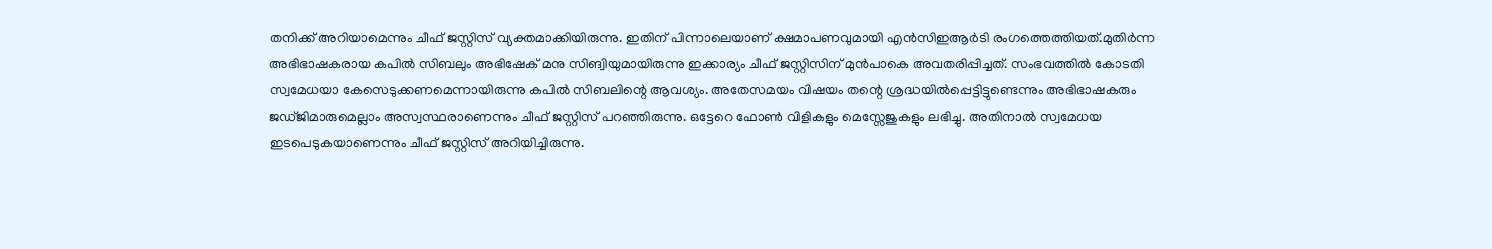തനിക്ക് അറിയാമെന്നും ചീഫ് ജസ്റ്റിസ് വ്യക്തമാക്കിയിരുന്നു. ഇതിന് പിന്നാലെയാണ് ക്ഷമാപണവുമായി എൻസിഇആർടി രംഗത്തെത്തിയത്.മുതിര്‍ന്ന അഭിഭാഷകരായ കപില്‍ സിബലും അഭിഷേക് മനു സിങ്വിയുമായിരുന്നു ഇക്കാര്യം ചീഫ് ജസ്റ്റിസിന് മുന്‍പാകെ അവതരിപ്പിച്ചത്. സംഭവത്തില്‍ കോടതി സ്വമേധയാ കേസെടുക്കണമെന്നായിരുന്നു കപില്‍ സിബലിന്റെ ആവശ്യം. അതേസമയം വിഷയം തന്റെ ശ്രദ്ധയില്‍പ്പെട്ടിട്ടുണ്ടെന്നും അഭിഭാഷകരും ജഡ്ജിമാരുമെല്ലാം അസ്വസ്ഥരാണെന്നും ചീഫ് ജസ്റ്റിസ് പറഞ്ഞിരുന്നു. ഒട്ടേറെ ഫോണ്‍ വിളികളും മെസ്സേജുകളും ലഭിച്ചു. അതിനാല്‍ സ്വമേധയ ഇടപെടുകയാണെന്നും ചീഫ് ജസ്റ്റിസ് അറിയിച്ചിരുന്നു.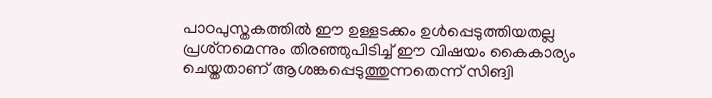പാഠപുസ്തകത്തില്‍ ഈ ഉള്ളടക്കം ഉള്‍പ്പെടുത്തിയതല്ല പ്രശ്‌നമെന്നും തിരഞ്ഞുപിടിച്ച് ഈ വിഷയം കൈകാര്യം ചെയ്തതാണ് ആശങ്കപ്പെടുത്തുന്നതെന്ന് സിങ്വി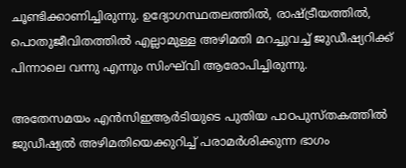ചൂണ്ടിക്കാണിച്ചിരുന്നു. ഉദ്യോഗസ്ഥതലത്തില്‍, രാഷ്ട്രീയത്തില്‍, പൊതുജീവിതത്തില്‍ എല്ലാമുള്ള അഴിമതി മറച്ചുവച്ച് ജുഡീഷ്യറിക്ക് പിന്നാലെ വന്നു എന്നും സിംഘ്‌വി ആരോപിച്ചിരുന്നു.

അതേസമയം എന്‍സിഇആര്‍ടിയുടെ പുതിയ പാഠപുസ്തകത്തില്‍ ജുഡീഷ്യല്‍ അഴിമതിയെക്കുറിച്ച് പരാമര്‍ശിക്കുന്ന ഭാഗം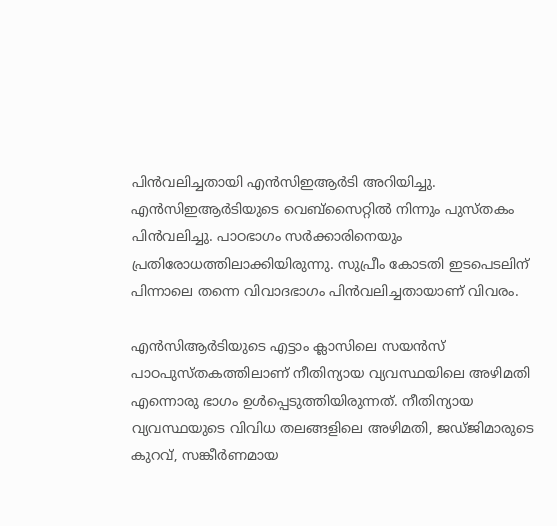പിന്‍വലിച്ചതായി എൻസിഇആർടി അറിയിച്ചു. എന്‍സിഇആര്‍ടിയുടെ വെബ്‌സൈറ്റില്‍ നിന്നും പുസ്തകം പിന്‍വലിച്ചു. പാഠഭാഗം സര്‍ക്കാരിനെയും പ്രതിരോധത്തിലാക്കിയിരുന്നു. സുപ്രീം കോടതി ഇടപെടലിന് പിന്നാലെ തന്നെ വിവാദഭാഗം പിന്‍വലിച്ചതായാണ് വിവരം.

എന്‍സിആര്‍ടിയുടെ എട്ടാം ക്ലാസിലെ സയന്‍സ് പാഠപുസ്തകത്തിലാണ് നീതിന്യായ വ്യവസ്ഥയിലെ അഴിമതി എന്നൊരു ഭാഗം ഉള്‍പ്പെടുത്തിയിരുന്നത്. നീതിന്യായ വ്യവസ്ഥയുടെ വിവിധ തലങ്ങളിലെ അഴിമതി, ജഡ്ജിമാരുടെ കുറവ്, സങ്കീര്‍ണമായ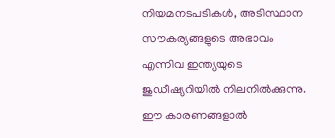നിയമനടപടികള്‍, അടിസ്ഥാന സൗകര്യങ്ങളുടെ അഭാവം എന്നിവ ഇന്ത്യയുടെ ജുഡീഷ്യറിയില്‍ നിലനില്‍ക്കുന്നു. ഈ കാരണങ്ങളാല്‍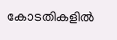കോടതികളില്‍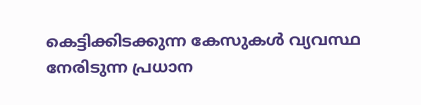കെട്ടിക്കിടക്കുന്ന കേസുകള്‍ വ്യവസ്ഥ നേരിടുന്ന പ്രധാന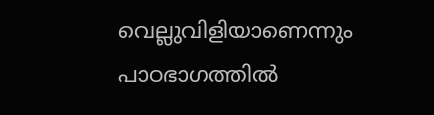വെല്ലുവിളിയാണെന്നും പാഠഭാഗത്തില്‍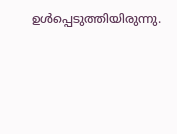ഉള്‍പ്പെടുത്തിയിരുന്നു.